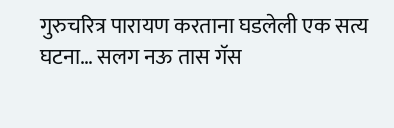गुरुचरित्र पारायण करताना घडलेली एक सत्य घटना… सलग नऊ तास गॅस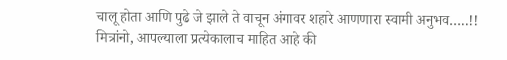चालू होता आणि पुढे जे झाले ते वाचून अंगावर शहारे आणणारा स्वामी अनुभव…..!!
मित्रांनो, आपल्याला प्रत्येकालाच माहित आहे की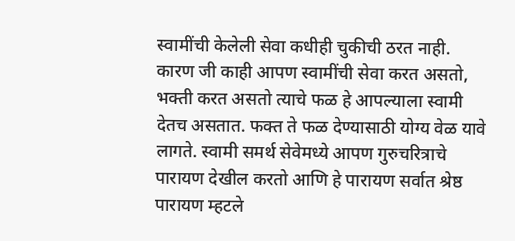स्वामींची केलेली सेवा कधीही चुकीची ठरत नाही. कारण जी काही आपण स्वामींची सेवा करत असतो, भक्ती करत असतो त्याचे फळ हे आपल्याला स्वामी देतच असतात. फक्त ते फळ देण्यासाठी योग्य वेळ यावे लागते. स्वामी समर्थ सेवेमध्ये आपण गुरुचरित्राचे पारायण देखील करतो आणि हे पारायण सर्वात श्रेष्ठ पारायण म्हटले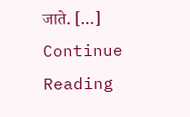जाते. […]
Continue Reading